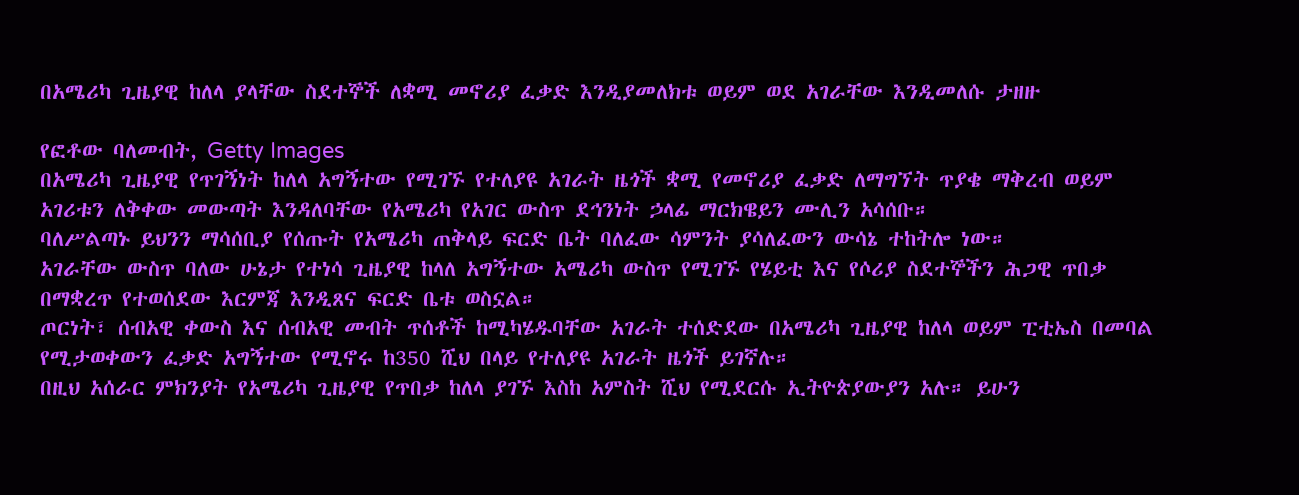በአሜሪካ ጊዜያዊ ከለላ ያላቸው ስደተኞች ለቋሚ መኖሪያ ፈቃድ እንዲያመለክቱ ወይም ወደ አገራቸው እንዲመለሱ ታዘዙ

የፎቶው ባለመብት, Getty Images
በአሜሪካ ጊዜያዊ የጥገኝነት ከለላ አግኝተው የሚገኙ የተለያዩ አገራት ዜጎች ቋሚ የመኖሪያ ፈቃድ ለማግኘት ጥያቄ ማቅረብ ወይም አገሪቱን ለቅቀው መውጣት እንዳለባቸው የአሜሪካ የአገር ውስጥ ደኅንነት ኃላፊ ማርክዌይን ሙሊን አሳሰቡ።
ባለሥልጣኑ ይህንን ማሳሰቢያ የሰጡት የአሜሪካ ጠቅላይ ፍርድ ቤት ባለፈው ሳምንት ያሳለፈውን ውሳኔ ተከትሎ ነው።
አገራቸው ውስጥ ባለው ሁኔታ የተነሳ ጊዜያዊ ከላለ አግኝተው አሜሪካ ውስጥ የሚገኙ የሄይቲ እና የሶሪያ ስደተኞችን ሕጋዊ ጥበቃ በማቋረጥ የተወሰደው እርምጃ እንዲጸና ፍርድ ቤቱ ወስኗል።
ጦርነት፣ ሰብአዊ ቀውስ እና ሰብአዊ መብት ጥሰቶች ከሚካሄዱባቸው አገራት ተሰድደው በአሜሪካ ጊዜያዊ ከለላ ወይም ፒቲኤስ በመባል የሚታወቀውን ፈቃድ አግኝተው የሚኖሩ ከ350 ሺህ በላይ የተለያዩ አገራት ዜጎች ይገኛሉ።
በዚህ አሰራር ምክንያት የአሜሪካ ጊዜያዊ የጥበቃ ከለላ ያገኙ እስከ አምስት ሺህ የሚደርሱ ኢትዮጵያውያን አሉ። ይሁን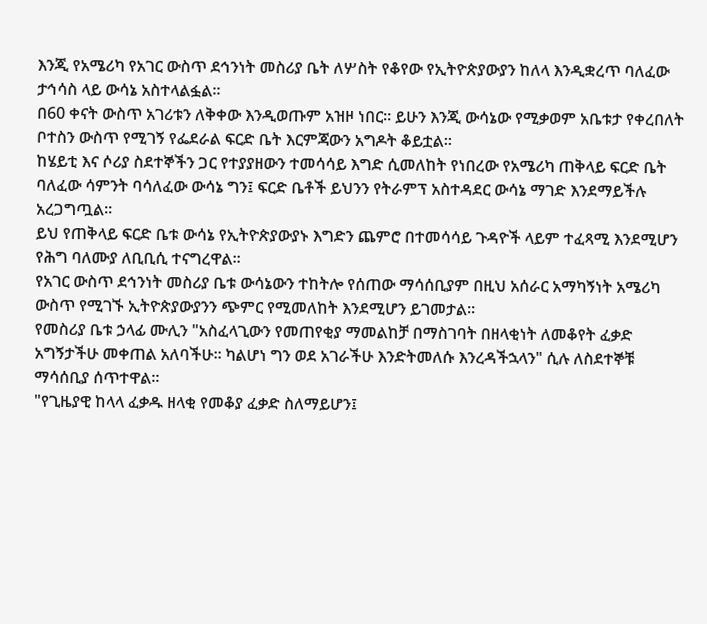እንጂ የአሜሪካ የአገር ውስጥ ደኅንነት መስሪያ ቤት ለሦስት የቆየው የኢትዮጵያውያን ከለላ እንዲቋረጥ ባለፈው ታኅሳስ ላይ ውሳኔ አስተላልፏል።
በ60 ቀናት ውስጥ አገሪቱን ለቅቀው እንዲወጡም አዝዞ ነበር። ይሁን እንጂ ውሳኔው የሚቃወም አቤቱታ የቀረበለት ቦተስን ውስጥ የሚገኝ የፌደራል ፍርድ ቤት እርምጃውን አግዶት ቆይቷል።
ከሄይቲ እና ሶሪያ ስደተኞችን ጋር የተያያዘውን ተመሳሳይ እግድ ሲመለከት የነበረው የአሜሪካ ጠቅላይ ፍርድ ቤት ባለፈው ሳምንት ባሳለፈው ውሳኔ ግን፤ ፍርድ ቤቶች ይህንን የትራምፕ አስተዳደር ውሳኔ ማገድ እንደማይችሉ አረጋግጧል።
ይህ የጠቅላይ ፍርድ ቤቱ ውሳኔ የኢትዮጵያውያኑ እግድን ጨምሮ በተመሳሳይ ጉዳዮች ላይም ተፈጻሚ እንደሚሆን የሕግ ባለሙያ ለቢቢሲ ተናግረዋል።
የአገር ውስጥ ደኅንነት መስሪያ ቤቱ ውሳኔውን ተከትሎ የሰጠው ማሳሰቢያም በዚህ አሰራር አማካኝነት አሜሪካ ውስጥ የሚገኙ ኢትዮጵያውያንን ጭምር የሚመለከት እንደሚሆን ይገመታል።
የመስሪያ ቤቱ ኃላፊ ሙሊን "አስፈላጊውን የመጠየቂያ ማመልከቻ በማስገባት በዘላቂነት ለመቆየት ፈቃድ አግኝታችሁ መቀጠል አለባችሁ። ካልሆነ ግን ወደ አገራችሁ እንድትመለሱ እንረዳችኋላን" ሲሉ ለስደተኞቹ ማሳሰቢያ ሰጥተዋል።
"የጊዜያዊ ከላላ ፈቃዱ ዘላቂ የመቆያ ፈቃድ ስለማይሆን፤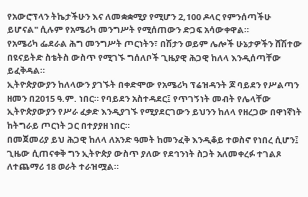የአውሮፕላን ትኬታችሁን እና ለመቋቋሚያ የሚሆን 2,100 ዶላር የምንሰጣችሁ ይሆናል" ሲሉም የአሜሪካ መንግሥት የሚሰጠውን ድጋፍ አሳውቀዋል።
የአሜሪካ ፌደራል ሕግ መንግሥት ጦርነትን፣ በሽታን ወይም ሌሎች ሁኔታዎችን ሸሽተው በዩናይትድ ስቴትስ ውስጥ የሚገኙ ግሰለቦች ጊዜያዊ ሕጋዊ ከለላ እንዲሰጣቸው ይፈቅዳል።
ኢትዮጵያውያን ከለላውን ያገኙት በቀድሞው የአሜሪካ ፕሬዝዳንት ጆ ባይደን የሥልጣን ዘመን በ2015 ዓ.ም. ነበር። የባይደን አስተዳደር፤ የጥገኝነት መብት የሌላቸው ኢትዮጵያውያን የሥራ ፈቃድ እንዲያገኙ የሚያደርገውን ይህንን ከለላ የዘረጋው በዋነኛነት ከትግራይ ጦርነት ጋር በተያያዘ ነበር።
በመጀመሪያ ይህ ሕጋዊ ከለላ ለአንድ ዓመት ከመንፈቅ እንዲቆይ ተወስኖ የነበረ ሲሆን፤ ጊዜው ሲጠናቀቅ ግን ኢትዮጵያ ውስጥ ያለው የደኅንነት ስጋት አለመቀረፉ ተገልጾ ለተጨማሪ 18 ወራት ተራዝሟል።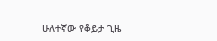ሁለተኛው የቆይታ ጊዜ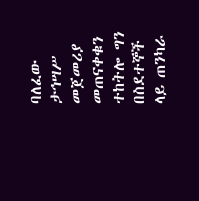ባለፈው ታኅሣሥ መጀመሪያ መጠናቀቁን ተከትሎ ግን በስደተኞች ላይ ጠንካራ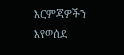እርምጃዎችን እየወሰደ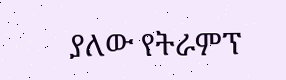ያለው የትራምፕ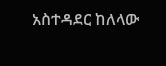አስተዳደር ከለላው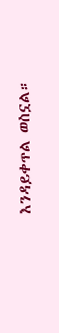እንዳይቀጥል ወስኗል።